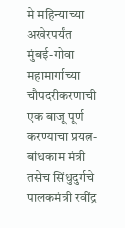मे महिन्याच्या अखेरपर्यंत मुंबई-गोवा महामार्गाच्या चौपदरीकरणाची एक बाजू पूर्ण करण्याचा प्रयत्न-बांधकाम मंत्री तसेच सिंधुदुर्गचे पालकमंत्री रवींद्र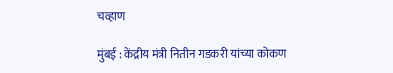चव्हाण

मुंबई : केंद्रीय मंत्री नितीन गडकरी यांच्या कोकण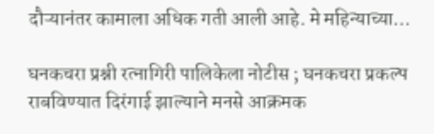दौऱ्यानंतर कामाला अधिक गती आली आहे. मे महिन्याच्या…

घनकचरा प्रश्नी रत्नागिरी पालिकेला नोटीस ; घनकचरा प्रकल्प राबविण्यात दिरंगाई झाल्याने मनसे आक्रमक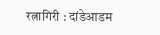रत्नागिरी : दांडेआडम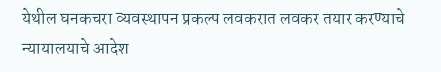येथील घनकचरा व्यवस्थापन प्रकल्प लवकरात लवकर तयार करण्याचे न्यायालयाचे आदेश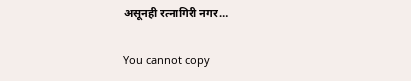असूनही रत्नागिरी नगर…

You cannot copy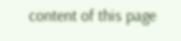content of this page